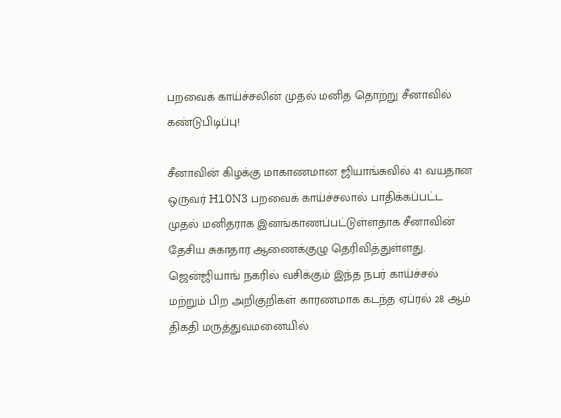பறவைக் காய்ச்சலின் முதல் மனித தொற்று சீனாவில் கண்டுபிடிப்பு!

சீனாவின் கிழக்கு மாகாணமான ஜியாங்சுவில் 41 வயதான ஒருவர் H10N3 பறவைக் காய்ச்சலால் பாதிக்கப்பட்ட முதல் மனிதராக இனங்காணப்பட்டுள்ளதாக சீனாவின் தேசிய சுகாதார ஆணைக்குழு தெரிவித்துள்ளது.
ஜென்ஜியாங் நகரில் வசிக்கும் இந்த நபர் காய்ச்சல் மற்றும் பிற அறிகுறிகள் காரணமாக கடந்த ஏப்ரல் 28 ஆம் திகதி மருத்துவமனையில்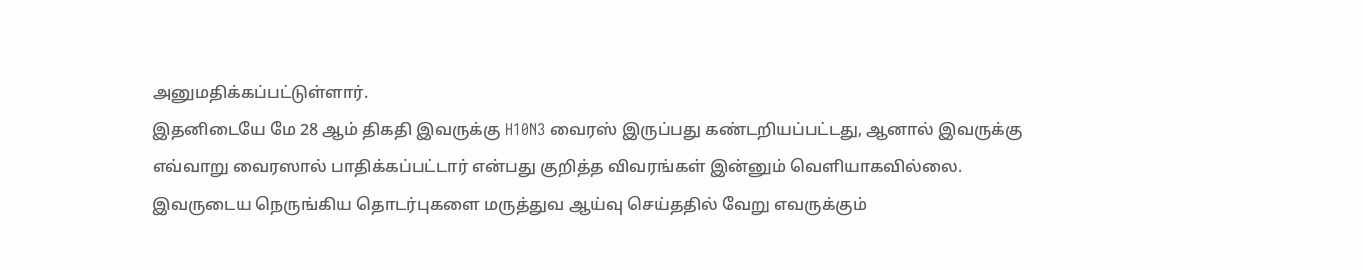அனுமதிக்கப்பட்டுள்ளார்.
இதனிடையே மே 28 ஆம் திகதி இவருக்கு H10N3 வைரஸ் இருப்பது கண்டறியப்பட்டது, ஆனால் இவருக்கு எவ்வாறு வைரஸால் பாதிக்கப்பட்டார் என்பது குறித்த விவரங்கள் இன்னும் வெளியாகவில்லை.
இவருடைய நெருங்கிய தொடர்புகளை மருத்துவ ஆய்வு செய்ததில் வேறு எவருக்கும்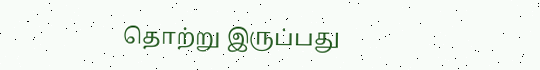தொற்று இருப்பது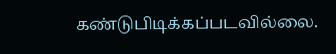கண்டுபிடிக்கப்படவில்லை.